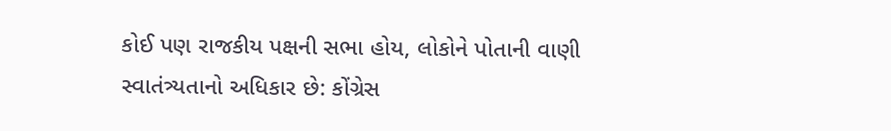કોઈ પણ રાજકીય પક્ષની સભા હોય, લોકોને પોતાની વાણી સ્વાતંત્ર્યતાનો અધિકાર છે: કોંગ્રેસ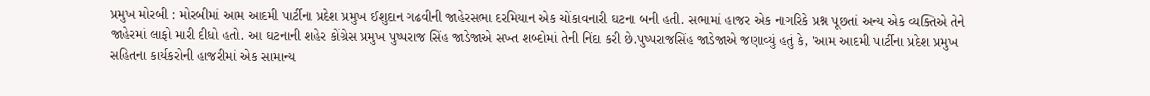પ્રમુખ મોરબી : મોરબીમાં આમ આદમી પાર્ટીના પ્રદેશ પ્રમુખ ઈશુદાન ગઢવીની જાહેરસભા દરમિયાન એક ચોંકાવનારી ઘટના બની હતી. સભામાં હાજર એક નાગરિકે પ્રશ્ન પૂછતાં અન્ય એક વ્યક્તિએ તેને જાહેરમાં લાફો મારી દીધો હતો. આ ઘટનાની શહેર કોંગ્રેસ પ્રમુખ પુષ્પરાજ સિંહ જાડેજાએ સખ્ત શબ્દોમાં તેની નિંદા કરી છે.પુષ્પરાજસિંહ જાડેજાએ જણાવ્યું હતું કે, 'આમ આદમી પાર્ટીના પ્રદેશ પ્રમુખ સહિતના કાર્યકરોની હાજરીમાં એક સામાન્ય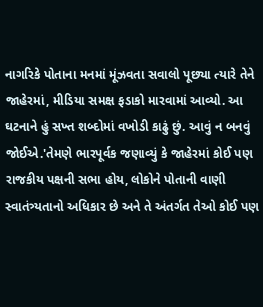નાગરિકે પોતાના મનમાં મૂંઝવતા સવાલો પૂછ્યા ત્યારે તેને જાહેરમાં, મીડિયા સમક્ષ ફડાકો મારવામાં આવ્યો. આ ઘટનાને હું સખ્ત શબ્દોમાં વખોડી કાઢું છું. આવું ન બનવું જોઈએ.'તેમણે ભારપૂર્વક જણાવ્યું કે જાહેરમાં કોઈ પણ રાજકીય પક્ષની સભા હોય, લોકોને પોતાની વાણી સ્વાતંત્ર્યતાનો અધિકાર છે અને તે અંતર્ગત તેઓ કોઈ પણ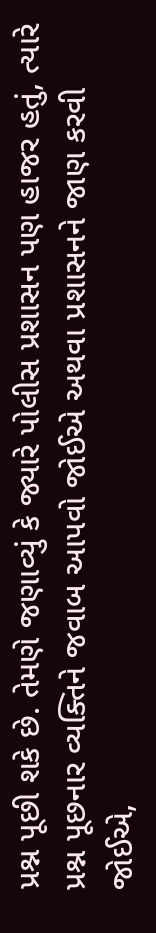પ્રશ્ન પૂછી શકે છે. તેમણે જણાવ્યું કે જ્યારે પોલીસ પ્રશાસન પણ હાજર હતું, ત્યારે પ્રશ્ન પૂછનાર વ્યક્તિને જવાબ આપવો જોઈએ અથવા પ્રશાસનને જાણ કરવી જોઈએ,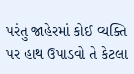પરંતુ જાહેરમાં કોઈ વ્યક્તિ પર હાથ ઉપાડવો તે કેટલા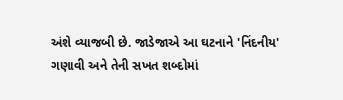અંશે વ્યાજબી છે. જાડેજાએ આ ઘટનાને 'નિંદનીય' ગણાવી અને તેની સખત શબ્દોમાં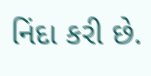નિંદા કરી છે.